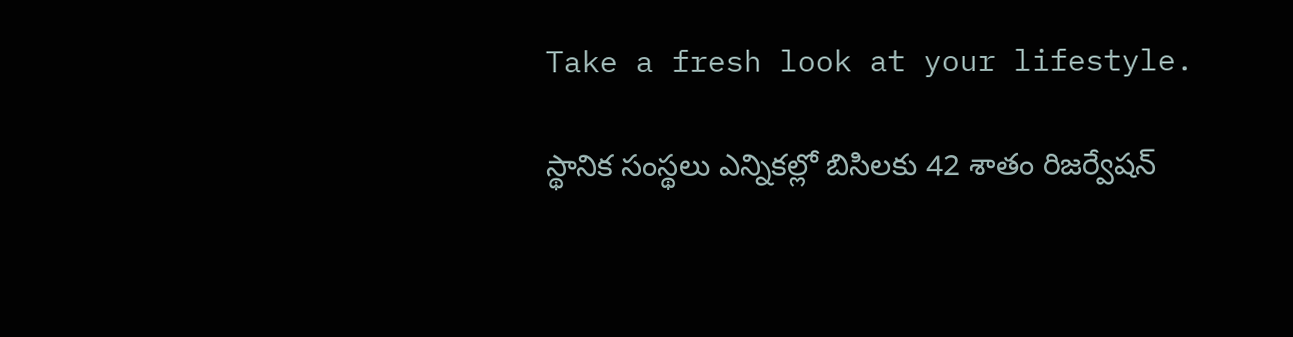Take a fresh look at your lifestyle.

స్థానిక సంస్థలు ఎన్నికల్లో బిసిలకు 42 శాతం రిజర్వేషన్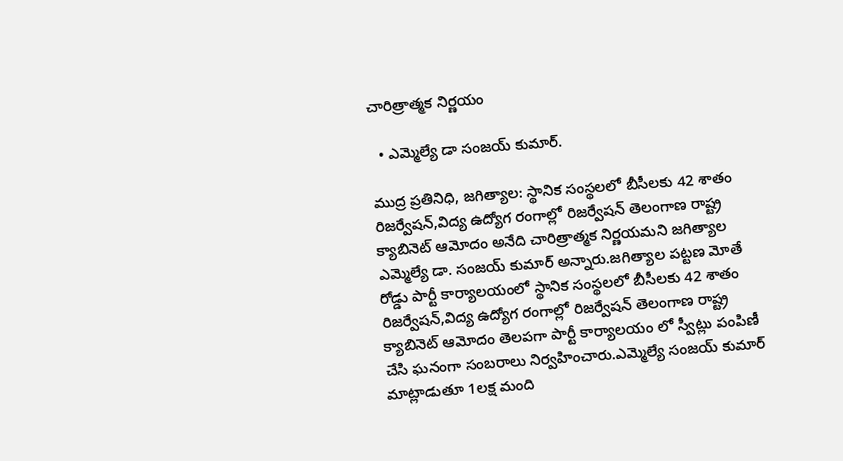చారిత్రాత్మక నిర్ణయం

  • ఎమ్మెల్యే డా సంజయ్ కుమార్.

ముద్ర ప్రతినిధి, జగిత్యాల: స్థానిక సంస్థలలో బీసీలకు 42 శాతం రిజర్వేషన్,విద్య ఉద్యోగ రంగాల్లో రిజర్వేషన్ తెలంగాణ రాష్ట్ర క్యాబినెట్ ఆమోదం అనేది చారిత్రాత్మక నిర్ణయమని జగిత్యాల ఎమ్మెల్యే డా. సంజయ్ కుమార్ అన్నారు.జగిత్యాల పట్టణ మోతే రోడ్డు పార్టీ కార్యాలయంలో స్థానిక సంస్థలలో బీసీలకు 42 శాతం రిజర్వేషన్,విద్య ఉద్యోగ రంగాల్లో రిజర్వేషన్ తెలంగాణ రాష్ట్ర క్యాబినెట్ ఆమోదం తెలపగా పార్టీ కార్యాలయం లో స్వీట్లు పంపిణీ చేసి ఘనంగా సంబరాలు నిర్వహించారు.ఎమ్మెల్యే సంజయ్ కుమార్ మాట్లాడుతూ 1లక్ష మంది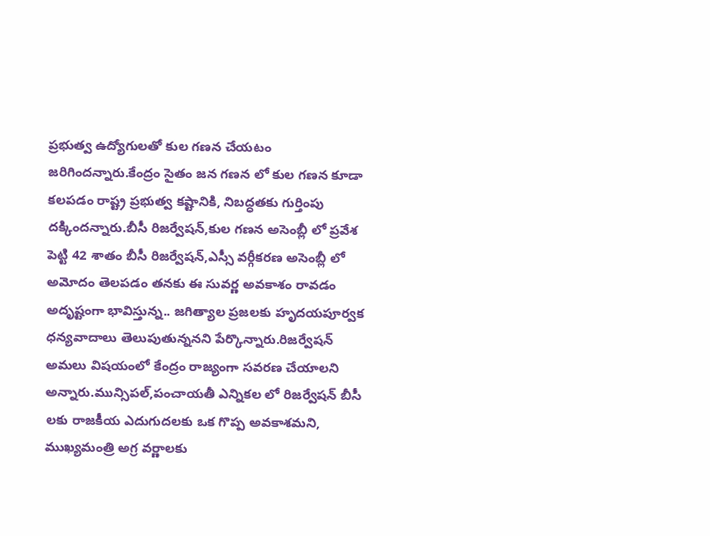ప్రభుత్వ ఉద్యోగులతో కుల గణన చేయటం జరిగిందన్నారు.కేంద్రం సైతం జన గణన లో కుల గణన కూడా కలపడం రాష్ట్ర ప్రభుత్వ కష్టానికి, నిబద్ధతకు గుర్తింపు దక్కిందన్నారు.బీసీ రిజర్వేషన్,కుల గణన అసెంబ్లీ లో ప్రవేశ పెట్టి 42 శాతం బీసీ రిజర్వేషన్,ఎస్సీ వర్గీకరణ అసెంబ్లీ లో అమోదం తెలపడం తనకు ఈ సువర్ణ అవకాశం రావడం అదృష్టంగా భావిస్తున్న.. జగిత్యాల ప్రజలకు హృదయపూర్వక ధన్యవాదాలు తెలుపుతున్ననని పేర్కొన్నారు.రిజర్వేషన్ అమలు విషయంలో కేంద్రం రాజ్యంగా సవరణ చేయాలని అన్నారు.మున్సిపల్,పంచాయతీ ఎన్నికల లో రిజర్వేషన్ బీసీ లకు రాజకీయ ఎదుగుదలకు ఒక గొప్ప అవకాశమని, ముఖ్యమంత్రి అగ్ర వర్ణాలకు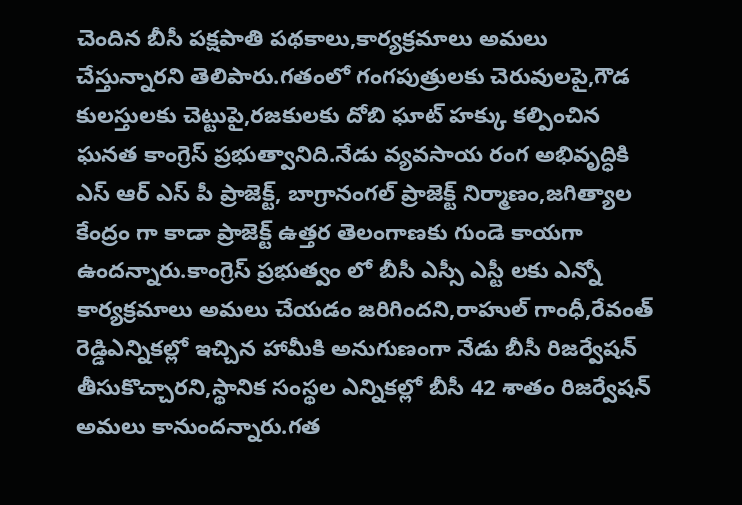చెందిన బీసీ పక్షపాతి పథకాలు,కార్యక్రమాలు అమలు చేస్తున్నారని తెలిపారు.గతంలో గంగపుత్రులకు చెరువులపై,గౌడ కులస్తులకు చెట్టుపై,రజకులకు దోబి ఘాట్ హక్కు కల్పించిన ఘనత కాంగ్రెస్ ప్రభుత్వానిది.నేడు వ్యవసాయ రంగ అభివృద్ధికి ఎస్ ఆర్ ఎస్ పీ ప్రాజెక్ట్, బాగ్రానంగల్ ప్రాజెక్ట్ నిర్మాణం,జగిత్యాల కేంద్రం గా కాడా ప్రాజెక్ట్ ఉత్తర తెలంగాణకు గుండె కాయగా ఉందన్నారు.కాంగ్రెస్ ప్రభుత్వం లో బీసీ ఎస్సీ ఎస్టీ లకు ఎన్నో కార్యక్రమాలు అమలు చేయడం జరిగిందని,రాహుల్ గాంధీ,రేవంత్ రెడ్డిఎన్నికల్లో ఇచ్చిన హామీకి అనుగుణంగా నేడు బీసీ రిజర్వేషన్ తీసుకొచ్చారని,స్థానిక సంస్థల ఎన్నికల్లో బీసీ 42 శాతం రిజర్వేషన్ అమలు కానుందన్నారు.గత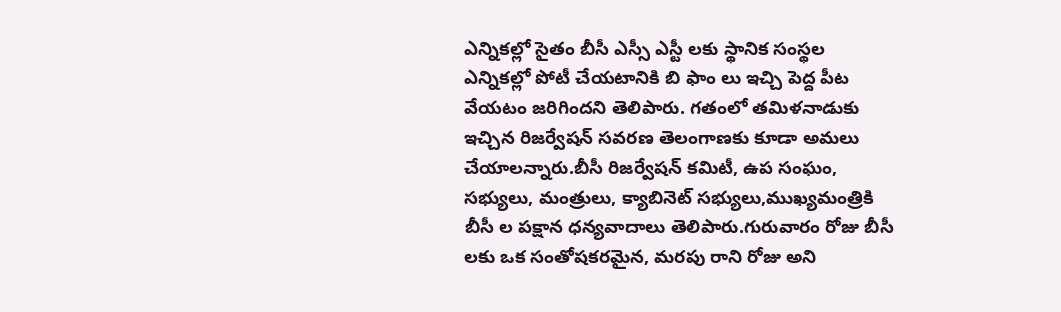ఎన్నికల్లో సైతం బీసీ ఎస్సీ ఎస్టీ లకు స్థానిక సంస్థల ఎన్నికల్లో పోటీ చేయటానికి బి ఫాం లు ఇచ్చి పెద్ద పీట వేయటం జరిగిందని తెలిపారు. గతంలో తమిళనాడుకు ఇచ్చిన రిజర్వేషన్ సవరణ తెలంగాణకు కూడా అమలు చేయాలన్నారు.బీసీ రిజర్వేషన్ కమిటీ, ఉప సంఘం, సభ్యులు, మంత్రులు, క్యాబినెట్ సభ్యులు,ముఖ్యమంత్రికి బీసీ ల పక్షాన ధన్యవాదాలు తెలిపారు.గురువారం రోజు బీసీ లకు ఒక సంతోషకరమైన, మరపు రాని రోజు అని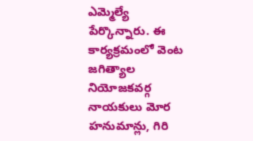ఎమ్మెల్యే పేర్కొన్నారు. ఈ కార్యక్రమంలో వెంట జగిత్యాల నియోజకవర్గ నాయకులు మోర హనుమాన్లు, గిరి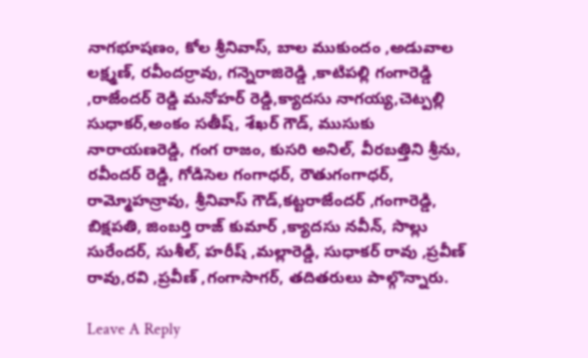నాగభూషణం, కోల శ్రీనివాస్, బాల ముకుందం ,అడువాల లక్ష్మణ్, రవీందర్రావు, గన్నెరాజిరెడ్డి ,కాటిపల్లి గంగారెడ్డి ,రాజేందర్ రెడ్డి మనోహర్ రెడ్డి,క్యాదసు నాగయ్య,చెట్పల్లి సుధాకర్,అంకం సతీష్, శేఖర్ గౌడ్, ముసుకు నారాయణరెడ్డి, గంగ రాజం, కుసరి అనిల్, వీరబత్తిని శ్రీను, రవీందర్ రెడ్డి, గోడిసెల గంగాధర్, రౌతుగంగాధర్, రామ్మోహన్రావు, శ్రీనివాస్ గౌడ్,కట్టరాజేందర్ ,గంగారెడ్డి, బిక్షపతి, జింబర్తి రాజ్ కుమార్ ,క్యాదసు నవీన్, సొల్లు సురేందర్, సుశీల్, హరీష్ ,మల్లారెడ్డి, సుధాకర్ రావు ,ప్రవీణ్ రావు,రవి ,ప్రవీణ్ ,గంగాసాగర్, తదితరులు పాల్గొన్నారు.

Leave A Reply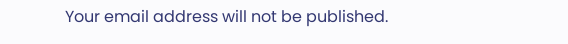Your email address will not be published.